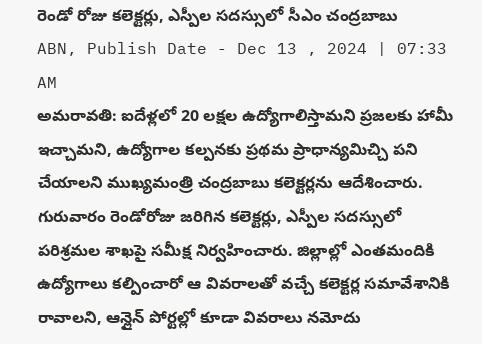రెండో రోజు కలెక్టర్లు, ఎస్పీల సదస్సులో సీఎం చంద్రబాబు
ABN, Publish Date - Dec 13 , 2024 | 07:33 AM
అమరావతి: ఐదేళ్లలో 20 లక్షల ఉద్యోగాలిస్తామని ప్రజలకు హామీ ఇచ్చామని, ఉద్యోగాల కల్పనకు ప్రథమ ప్రాధాన్యమిచ్చి పని చేయాలని ముఖ్యమంత్రి చంద్రబాబు కలెక్టర్లను ఆదేశించారు. గురువారం రెండోరోజు జరిగిన కలెక్టర్లు, ఎస్పీల సదస్సులో పరిశ్రమల శాఖపై సమీక్ష నిర్వహించారు. జిల్లాల్లో ఎంతమందికి ఉద్యోగాలు కల్పించారో ఆ వివరాలతో వచ్చే కలెక్టర్ల సమావేశానికి రావాలని, ఆన్లైన్ పోర్టల్లో కూడా వివరాలు నమోదు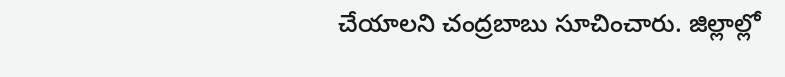చేయాలని చంద్రబాబు సూచించారు. జిల్లాల్లో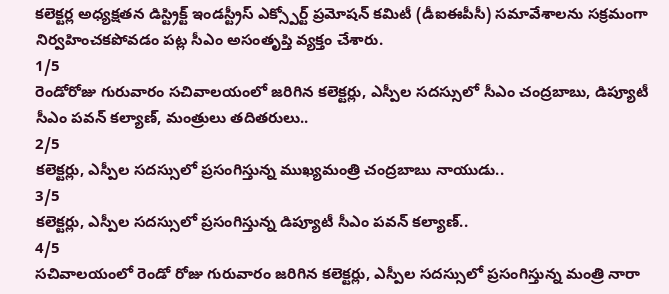కలెక్టర్ల అధ్యక్షతన డిస్ట్రిక్ట్ ఇండస్ట్రీస్ ఎక్స్పోర్ట్ ప్రమోషన్ కమిటీ (డీఐఈపీసీ) సమావేశాలను సక్రమంగా నిర్వహించకపోవడం పట్ల సీఎం అసంతృప్తి వ్యక్తం చేశారు.
1/5
రెండోరోజు గురువారం సచివాలయంలో జరిగిన కలెక్టర్లు, ఎస్పీల సదస్సులో సీఎం చంద్రబాబు, డిప్యూటీ సీఎం పవన్ కల్యాణ్, మంత్రులు తదితరులు..
2/5
కలెక్టర్లు, ఎస్పీల సదస్సులో ప్రసంగిస్తున్న ముఖ్యమంత్రి చంద్రబాబు నాయుడు..
3/5
కలెక్టర్లు, ఎస్పీల సదస్సులో ప్రసంగిస్తున్న డిప్యూటీ సీఎం పవన్ కల్యాణ్..
4/5
సచివాలయంలో రెండో రోజు గురువారం జరిగిన కలెక్టర్లు, ఎస్పీల సదస్సులో ప్రసంగిస్తున్న మంత్రి నారా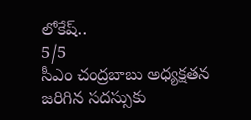లోకేష్..
5/5
సీఎం చంద్రబాబు అధ్యక్షతన జరిగిన సదస్సుకు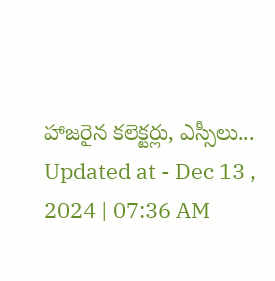హాజరైన కలెక్టర్లు, ఎస్సీలు...
Updated at - Dec 13 , 2024 | 07:36 AM